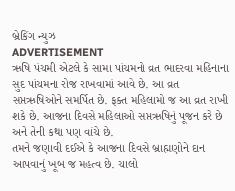બ્રેકિંગ ન્યુઝ
ADVERTISEMENT
ઋષિ પંચમી એટલે કે સામા પાંચમનો વ્રત ભાદરવા મહિનાના સુદ પાંચમના રોજ રાખવામાં આવે છે. આ વ્રત સપ્તઋષિઓને સમર્પિત છે. ફક્ત મહિલામો જ આ વ્રત રાખી શકે છે. આજના દિવસે મહિલાઓ સપ્તઋષિનું પૂજન કરે છે અને તેની કથા પણ વાંચે છે.
તમને જણાવી દઈએ કે આજના દિવસે બ્રાહ્મણોને દાન આપવાનું ખૂબ જ મહત્વ છે. ચાલો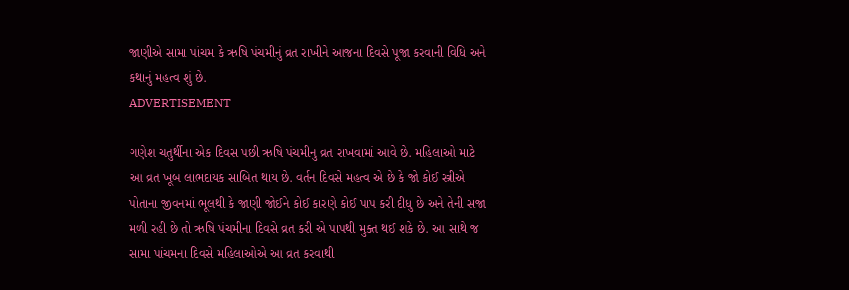જાણીએ સામા પાંચમ કે ઋષિ પંચમીનું વ્રત રાખીને આજના દિવસે પૂજા કરવાની વિધિ અને કથાનું મહત્વ શું છે.
ADVERTISEMENT

ગણેશ ચતુર્થીના એક દિવસ પછી ઋષિ પંચમીનુ વ્રત રાખવામાં આવે છે. મહિલાઓ માટે આ વ્રત ખૂબ લાભદાયક સાબિત થાય છે. વર્તન દિવસે મહત્વ એ છે કે જો કોઈ સ્ત્રીએ પોતાના જીવનમાં ભૂલથી કે જાણી જોઈને કોઈ કારણે કોઈ પાપ કરી દીધુ છે અને તેની સજા મળી રહી છે તો ઋષિ પંચમીના દિવસે વ્રત કરી એ પાપથી મુક્ત થઈ શકે છે. આ સાથે જ સામા પાંચમના દિવસે મહિલાઓએ આ વ્રત કરવાથી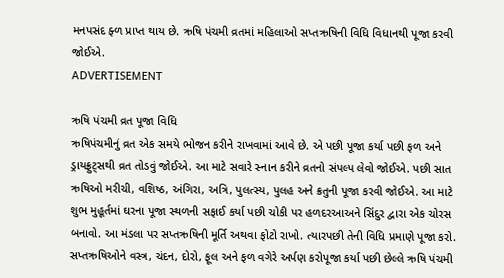મનપસંદ ફ્ળ પ્રાપ્ત થાય છે. ઋષિ પંચમી વ્રતમાં મહિલાઓ સપ્તઋષિની વિધિ વિધાનથી પૂજા કરવી જોઈએ.
ADVERTISEMENT

ઋષિ પંચમી વ્રત પૂજા વિધિ
ઋષિપંચમીનું વ્રત એક સમયે ભોજન કરીને રાખવામાં આવે છે. એ પછી પૂજા કર્યા પછી ફળ અને ડ્રાયફ્રુટ્સથી વ્રત તોડવું જોઈએ. આ માટે સવારે સ્નાન કરીને વ્રતનો સંપલ્પ લેવો જોઈએ. પછી સાત ઋષિઓ મરીચી, વશિષ્ઠ, અંગિરા, અત્રિ, પુલત્સ્ય, પુલહ અને ક્રતુની પૂજા કરવી જોઈએ. આ માટે શુભ મુહૂર્તમાં ઘરના પૂજા સ્થળની સફાઈ કર્યા પછી ચોકી પર હળદરઆઅને સિંદુર દ્વારા એક ચોરસ બનાવો. આ મંડલા પર સપ્તઋષિની મૂર્તિ અથવા ફોટો રાખો. ત્યારપછી તેની વિધિ પ્રમાણે પૂજા કરો. સપ્તઋષિઓને વસ્ત્ર, ચંદન, દોરો, ફૂલ અને ફળ વગેરે અર્પણ કરોપૂજા કર્યા પછી છેલ્લે ઋષિ પંચમી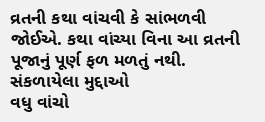વ્રતની કથા વાંચવી કે સાંભળવી જોઈએ. કથા વાંચ્યા વિના આ વ્રતની પૂજાનું પૂર્ણ ફળ મળતું નથી.
સંકળાયેલા મુદ્દાઓ
વધુ વાંચો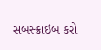સબસ્ક્રાઇબ કરો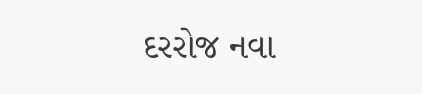દરરોજ નવા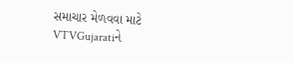સમાચાર મેળવવા માટે VTVGujaratiને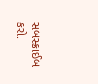સબસ્ક્રાઈબ કરો.